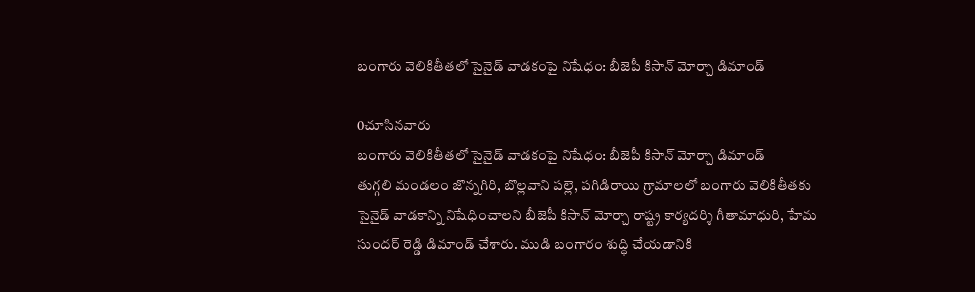బంగారు వెలికితీతలో సైనైడ్ వాడకంపై నిషేధం: బీజెపీ కిసాన్ మోర్చా డిమాండ్

0చూసినవారు
బంగారు వెలికితీతలో సైనైడ్ వాడకంపై నిషేధం: బీజెపీ కిసాన్ మోర్చా డిమాండ్
తుగ్గలి మండలం జొన్నగిరి, బొల్లవాని పల్లె, పగిడిరాయి గ్రామాలలో బంగారు వెలికితీతకు సైనైడ్ వాడకాన్ని నిషేధించాలని బీజెపీ కిసాన్ మోర్చా రాష్ట్ర కార్యదర్శి గీతామాధురి, హేమ సుందర్ రెడ్డి డిమాండ్ చేశారు. ముడి బంగారం శుద్ధి చేయడానికి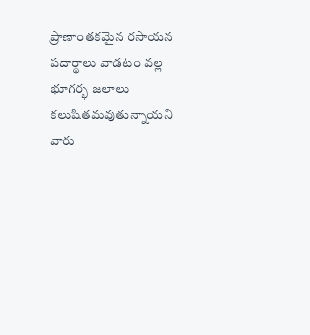ప్రాణాంతకమైన రసాయన పదార్థాలు వాడటం వల్ల భూగర్భ జలాలు కలుషితమవుతున్నాయని వారు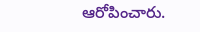ఆరోపించారు.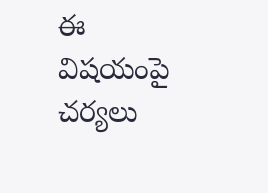ఈ విషయంపై చర్యలు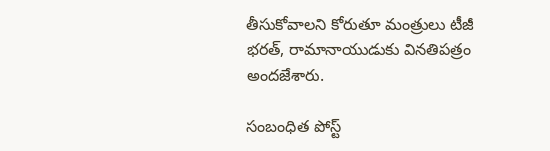తీసుకోవాలని కోరుతూ మంత్రులు టీజీ భరత్, రామానాయుడుకు వినతిపత్రం అందజేశారు.

సంబంధిత పోస్ట్